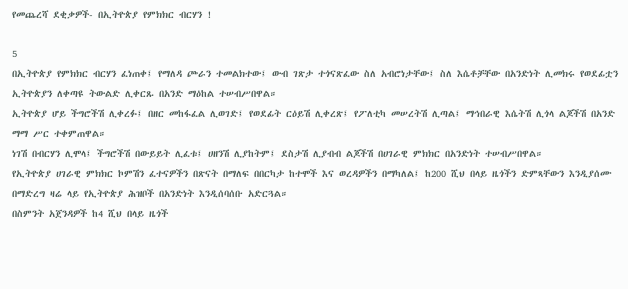የመጨረሻ ደቂቃዎች- በኢትዮጵያ የምክክር ብርሃን !

5
በኢትዮጵያ የምክክር ብርሃን ፈነጠቀ፤ የማለዳ ጮራን ተመልክተው፤ ውብ ገጽታ ተጎናጽፈው ስለ አብሮነታቸው፤ ስለ እሴቶቻቸው በአንድነት ሊመክሩ የወደፊቷን ኢትዮጵያን ለቀጣዩ ትውልድ ሊቀርጹ በአንድ ማዕከል ተሠብሥበዋል።
ኢትዮጵያ ሆይ ችግሮችሽ ሊቀረፉ፤ በዘር መከፋፈል ሊወገድ፤ የወደፊት ርዕይሽ ሊቀረጽ፤ የፖለቲካ መሠረትሽ ሊጣል፤ ማኅበራዊ እሴትሽ ሊጎላ ልጆችሽ በአንድ ማማ ሥር ተቀምጠዋል።
ነገሽ በብርሃን ሊሞላ፤ ችግሮችሽ በውይይት ሊፈቱ፤ ሀዘንሽ ሊያከትም፤ ደስታሽ ሊያብብ ልጆችሽ በሀገራዊ ምክክር በአንድነት ተሠብሥበዋል።
የኢትዮጵያ ሀገራዊ ምክክር ኮምሽን ፈተናዎችን በጽናት በማለፍ በበርካታ ከተሞች እና ወረዳዎችን በማካለል፤ ከ200 ሺህ በላይ ዜጎችን ድምጻቸውን እንዲያሰሙ በማድረግ ዛሬ ላይ የኢትዮጵያ ሕዝቦች በአንድነት እንዲሰባሰቡ አድርጓል።
በስምንት አጀንዳዎች ከ4 ሺህ በላይ ዜጎች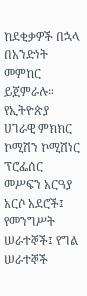ከደቂቃዎች በኋላ በአንድነት መምከር ይጀምራሉ።
የኢትዮጵያ ሀገራዊ ምክክር ኮሚሽን ኮሚሽነር ፕሮፌሰር መሥፍን አርዓያ አርሶ አደሮች፤ የመንግሥት ሠራተኞች፤ የግል ሠራተኞች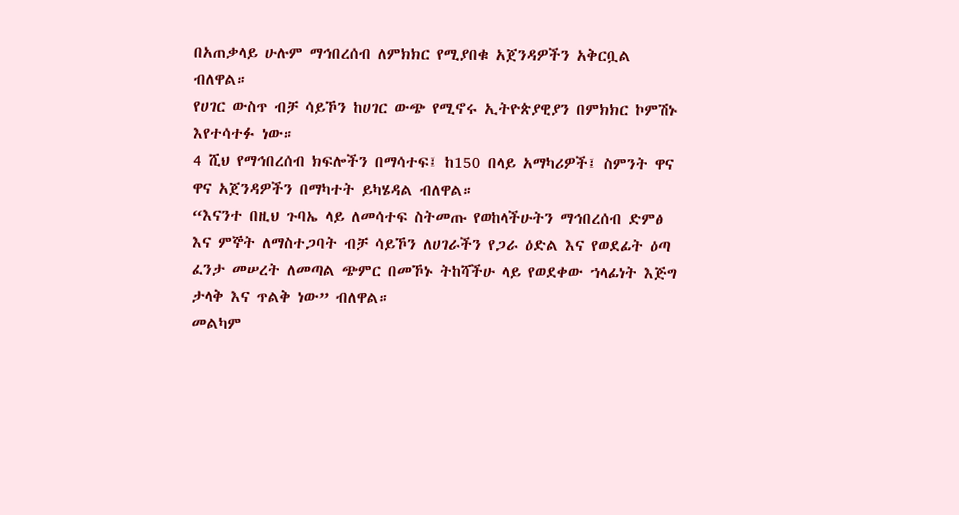በአጠቃላይ ሁሉም ማኅበረሰብ ለምክክር የሚያበቁ አጀንዳዎችን አቅርቧል ብለዋል።
የሀገር ውስጥ ብቻ ሳይኾን ከሀገር ውጭ የሚኖሩ ኢትዮጵያዊያን በምክክር ኮምሽኑ እየተሳተፉ ነው።
4 ሺህ የማኅበረሰብ ክፍሎችን በማሳተፍ፤ ከ150 በላይ አማካሪዎች፤ ስምንት ዋና ዋና አጀንዳዎችን በማካተት ይካሄዳል ብለዋል።
“እናንተ በዚህ ጉባኤ ላይ ለመሳተፍ ስትመጡ የወከላችሁትን ማኅበረሰብ ድምፅ እና ምኞት ለማስተጋባት ብቻ ሳይኾን ለሀገራችን የጋራ ዕድል እና የወደፊት ዕጣ ፈንታ መሠረት ለመጣል ጭምር በመኾኑ ትከሻችሁ ላይ የወደቀው ኀላፊነት እጅግ ታላቅ እና ጥልቅ ነው” ብለዋል።
መልካም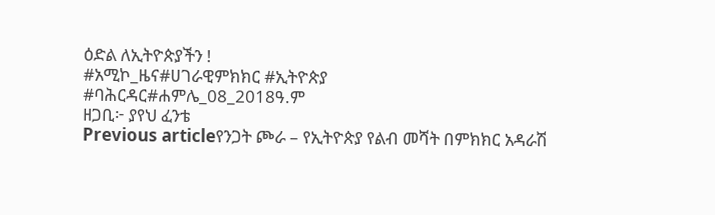ዕድል ለኢትዮጵያችን !
#አሚኮ_ዜና#ሀገራዊምክክር #ኢትዮጵያ
#ባሕርዳር#ሐምሌ_08_2018ዓ.ም
ዘጋቢ፦ ያየህ ፈንቴ
Previous articleየንጋት ጮራ – የኢትዮጵያ የልብ መሻት በምክክር አዳራሽ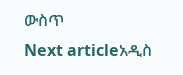ውስጥ
Next articleአዲስ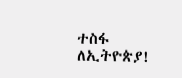ተስፋ ለኢትዮጵያ!